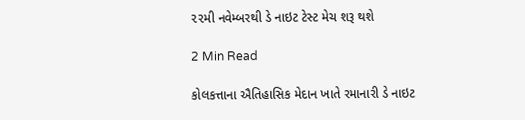૨૨મી નવેમ્બરથી ડે નાઇટ ટેસ્ટ મેચ શરૂ થશે

2 Min Read

કોલકત્તાના ઐતિહાસિક મેદાન ખાતે રમાનારી ડે નાઇટ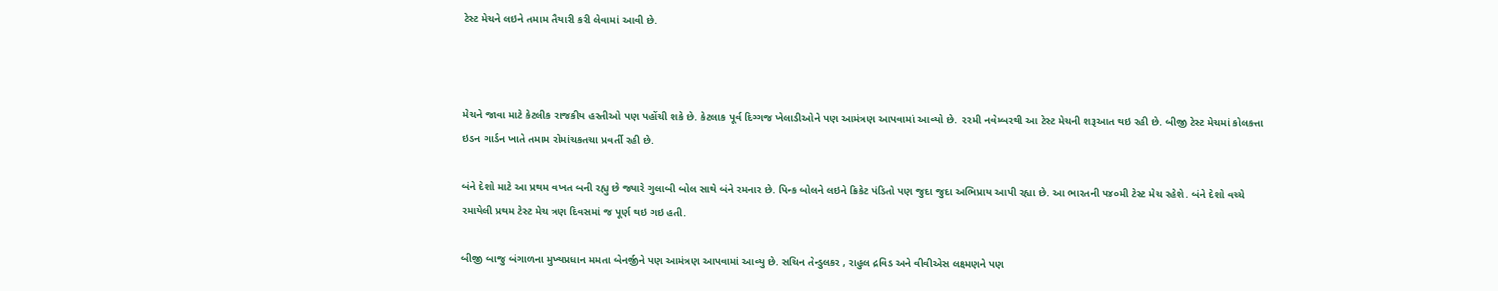ટેસ્ટ મેચને લઇને તમામ તૈયારી કરી લેવામાં આવી છે.



મેચને જાવા માટે કેટલીક રાજકીય હસ્તીઓ પણ પહોંચી શકે છે. કેટલાક પૂર્વ દિગ્ગજ ખેલાડીઓને પણ આમંત્રણ આપવામાં આવ્યો છે. ૨૨મી નવેમ્બરથી આ ટેસ્ટ મેચની શરૂઆત થઇ રહી છે. બીજી ટેસ્ટ મેચમાં કોલકત્તા  ઇડન ગાર્ડન ખાતે તમામ રોમાંચકતચા પ્રવર્તી રહી છે.

બંને દેશો માટે આ પ્રથમ વખત બની રહ્યુ છે જ્યારે ગુલાબી બોલ સાથે બંને રમનાર છે. પિન્ક બોલને લઇને ક્રિકેટ પંડિતો પણ જુદા જુદા અભિપ્રાય આપી રહ્યા છે. આ ભારતની ૫૪૦મી ટેસ્ટ મેચ રહેશે. બંને દેશો વચ્ચે રમાયેલી પ્રથમ ટેસ્ટ મેચ ત્રણ દિવસમાં જ પૂર્ણ થઇ ગઇ હતી.

બીજી બાજુ બંગાળના મુખ્યપ્રધાન મમતા બેનર્જીને પણ આમંત્રણ આપવામાં આવ્યુ છે. સચિન તેન્ડુલકર , રાહુલ દ્રવિડ અને વીવીએસ લક્ષ્મણને પણ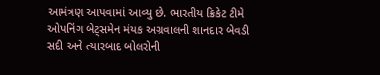આમંત્રણ આપવામાં આવ્યુ છે. ભારતીય ક્રિકેટ ટીમે ઓપનિંગ બેટ્‌સમેન મંયક અગ્રવાલની શાનદાર બેવડી સદી અને ત્યારબાદ બોલરોની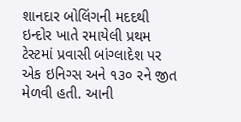શાનદાર બોલિંગની મદદથી ઇન્દોર ખાતે રમાયેલી પ્રથમ ટેસ્ટમાં પ્રવાસી બાંગ્લાદેશ પર એક ઇનિગ્સ અને ૧૩૦ રને જીત મેળવી હતી. આની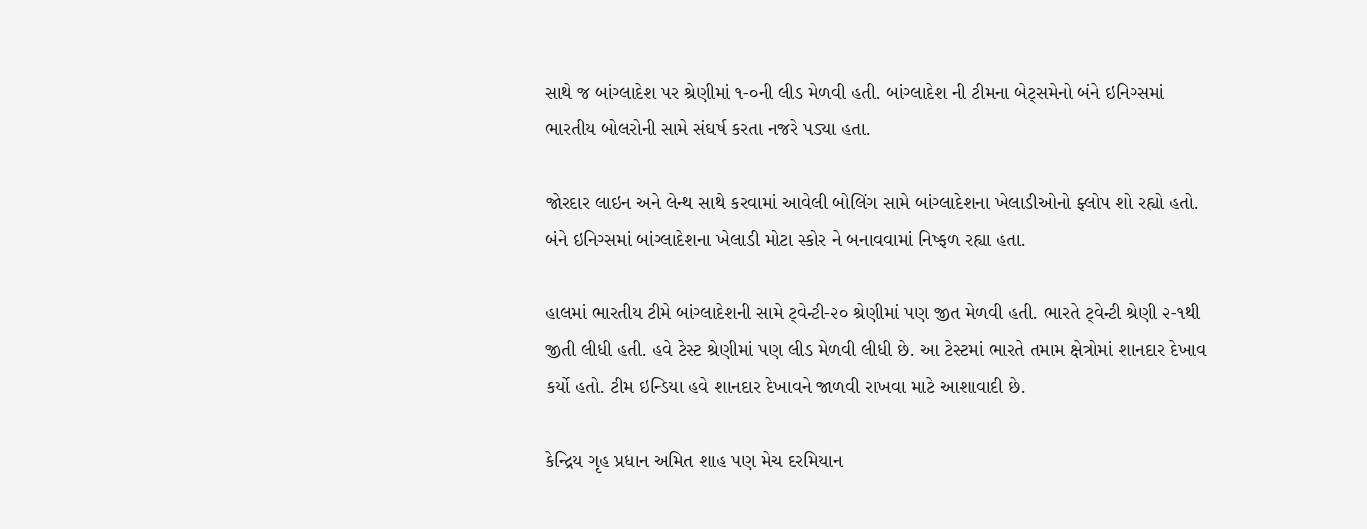સાથે જ બાંગ્લાદેશ પર શ્રેણીમાં ૧-૦ની લીડ મેળવી હતી. બાંગ્લાદેશ ની ટીમના બેટ્‌સમેનો બંને ઇનિગ્સમાં ભારતીય બોલરોની સામે સંઘર્ષ કરતા નજરે પડ્યા હતા.

જોરદાર લાઇન અને લેન્થ સાથે કરવામાં આવેલી બોલિંગ સામે બાંગ્લાદેશના ખેલાડીઓનો ફ્લોપ શો રહ્યો હતો. બંને ઇનિગ્સમાં બાંગ્લાદેશના ખેલાડી મોટા સ્કોર ને બનાવવામાં નિષ્ફળ રહ્યા હતા.

હાલમાં ભારતીય ટીમે બાંગ્લાદેશની સામે ટ્‌વેન્ટી-૨૦ શ્રેણીમાં પણ જીત મેળવી હતી. ભારતે ટ્‌વેન્ટી શ્રેણી ૨-૧થી જીતી લીધી હતી. હવે ટેસ્ટ શ્રેણીમાં પણ લીડ મેળવી લીધી છે. આ ટેસ્ટમાં ભારતે તમામ ક્ષેત્રોમાં શાનદાર દેખાવ કર્યો હતો. ટીમ ઇન્ડિયા હવે શાનદાર દેખાવને જાળવી રાખવા માટે આશાવાદી છે.

કેન્દ્રિય ગૃહ પ્રધાન અમિત શાહ પણ મેચ દરમિયાન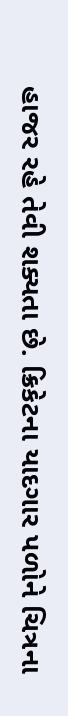હાજર રહે તેવી શક્યતા છે. ક્રિકેટના યાદગાર પળોને ચિત્રના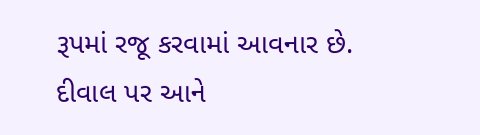રૂપમાં રજૂ કરવામાં આવનાર છે. દીવાલ પર આને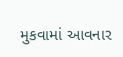મુકવામાં આવનાર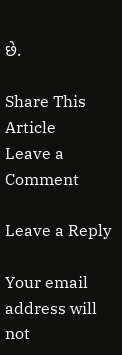છે.

Share This Article
Leave a Comment

Leave a Reply

Your email address will not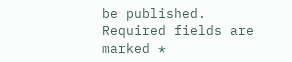be published. Required fields are marked *